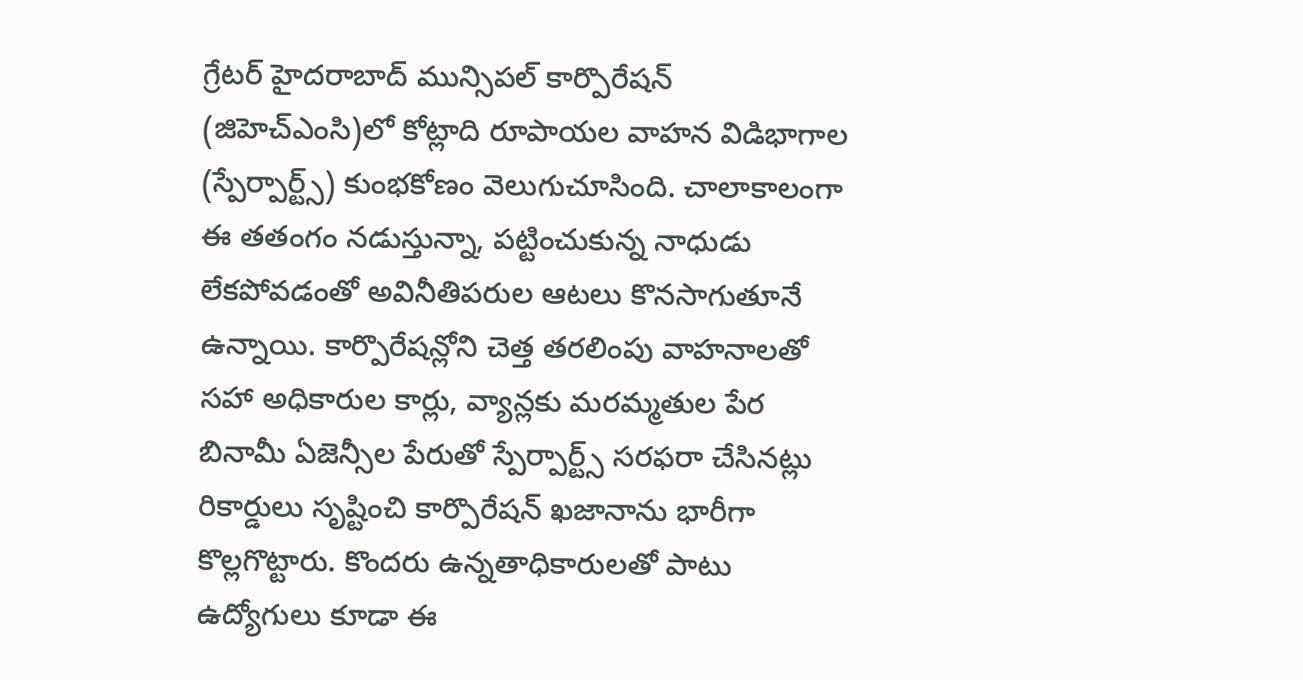గ్రేటర్ హైదరాబాద్ మున్సిపల్ కార్పొరేషన్ (జిహెచ్ఎంసి)లో కోట్లాది రూపాయల వాహన విడిభాగాల (స్పేర్పార్ట్స్) కుంభకోణం వెలుగుచూసింది. చాలాకాలంగా ఈ తతంగం నడుస్తున్నా, పట్టించుకున్న నాధుడు లేకపోవడంతో అవినీతిపరుల ఆటలు కొనసాగుతూనే ఉన్నాయి. కార్పొరేషన్లోని చెత్త తరలింపు వాహనాలతో సహా అధికారుల కార్లు, వ్యాన్లకు మరమ్మతుల పేర బినామీ ఏజెన్సీల పేరుతో స్పేర్పార్ట్స్ సరఫరా చేసినట్లు రికార్డులు సృష్టించి కార్పొరేషన్ ఖజానాను భారీగా కొల్లగొట్టారు. కొందరు ఉన్నతాధికారులతో పాటు ఉద్యోగులు కూడా ఈ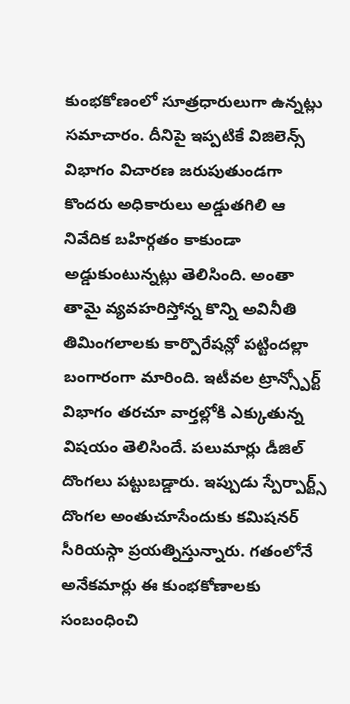కుంభకోణంలో సూత్రధారులుగా ఉన్నట్లు సమాచారం. దీనిపై ఇప్పటికే విజిలెన్స్ విభాగం విచారణ జరుపుతుండగా కొందరు అధికారులు అడ్డుతగిలి ఆ నివేదిక బహిర్గతం కాకుండా అడ్డుకుంటున్నట్లు తెలిసింది. అంతా తామై వ్యవహరిస్తోన్న కొన్ని అవినీతి తిమింగలాలకు కార్పొరేషన్లో పట్టిందల్లా బంగారంగా మారింది. ఇటీవల ట్రాన్స్పోర్ట్ విభాగం తరచూ వార్తల్లోకి ఎక్కుతున్న విషయం తెలిసిందే. పలుమార్లు డీజిల్ దొంగలు పట్టుబడ్డారు. ఇప్పుడు స్పేర్పార్ట్స్ దొంగల అంతుచూసేందుకు కమిషనర్ సీరియస్గా ప్రయత్నిస్తున్నారు. గతంలోనే అనేకమార్లు ఈ కుంభకోణాలకు సంబంధించి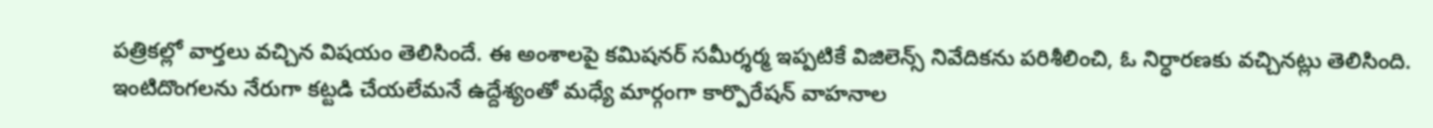పత్రికల్లో వార్తలు వచ్చిన విషయం తెలిసిందే. ఈ అంశాలపై కమిషనర్ సమీర్శర్మ ఇప్పటికే విజిలెన్స్ నివేదికను పరిశీలించి, ఓ నిర్ధారణకు వచ్చినట్లు తెలిసింది. ఇంటిదొంగలను నేరుగా కట్టడి చేయలేమనే ఉద్దేశ్యంతో మధ్యే మార్గంగా కార్పొరేషన్ వాహనాల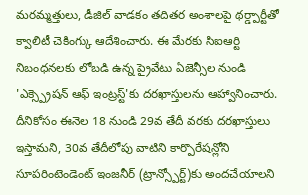మరమ్మత్తులు, డీజిల్ వాడకం తదితర అంశాలపై థర్డ్పార్టీతో క్వాలిటీ చెకింగ్కు ఆదేశించారు. ఈ మేరకు సిఐఆర్టి నిబంధనలకు లోబడి ఉన్న ప్రైవేటు ఏజెన్సీల నుండి 'ఎక్స్ప్రెషన్ ఆఫ్ ఇంట్రస్ట్'కు దరఖాస్తులను ఆహ్వానించారు. దీనికోసం ఈనెల 18 నుండి 29వ తేదీ వరకు దరఖాస్తులు ఇస్తామని, 30వ తేదీలోపు వాటిని కార్పొరేషన్లోని సూపరింటెండెంట్ ఇంజనీర్ (ట్రాన్స్పోర్ట్)కు అందచేయాలని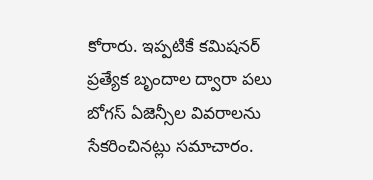కోరారు. ఇప్పటికే కమిషనర్ ప్రత్యేక బృందాల ద్వారా పలు బోగస్ ఏజెన్సీల వివరాలను సేకరించినట్లు సమాచారం.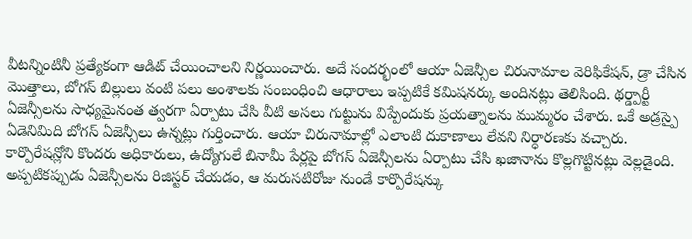వీటన్నింటినీ ప్రత్యేకంగా ఆడిట్ చేయించాలని నిర్ణయించారు. అదే సందర్భంలో ఆయా ఏజెన్సీల చిరునామాల వెరిఫికేషన్, డ్రా చేసిన మొత్తాలు, బోగస్ బిల్లులు వంటి పలు అంశాలకు సంబంధించి ఆధారాలు ఇప్పటికే కమిషనర్కు అందినట్లు తెలిసింది. థర్డ్పార్టీ ఏజెన్సీలను సాధ్యమైనంత త్వరగా ఏర్పాటు చేసి వీటి అసలు గుట్టును విప్పేందుకు ప్రయత్నాలను ముమ్మరం చేశారు. ఒకే అడ్రస్పై ఏడెనిమిది బోగస్ ఏజెన్సీలు ఉన్నట్లు గుర్తించారు. ఆయా చిరునామాల్లో ఎలాంటి దుకాణాలు లేవని నిర్ధారణకు వచ్చారు. కార్పొరేషన్లోని కొందరు అధికారులు, ఉద్యోగులే బినామీ పేర్లపై బోగస్ ఏజెన్సీలను ఏర్పాటు చేసి ఖజానాను కొల్లగొట్టినట్లు వెల్లడైంది. అప్పటికప్పుడు ఏజెన్సీలను రిజిస్టర్ చేయడం, ఆ మరుసటిరోజు నుండే కార్పొరేషన్కు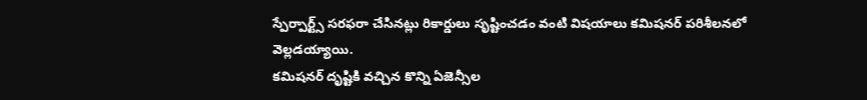స్పేర్పార్ట్స్ సరఫరా చేసినట్లు రికార్డులు సృష్టించడం వంటి విషయాలు కమిషనర్ పరిశీలనలో వెల్లడయ్యాయి.
కమిషనర్ దృష్టికి వచ్చిన కొన్ని ఏజెన్సీల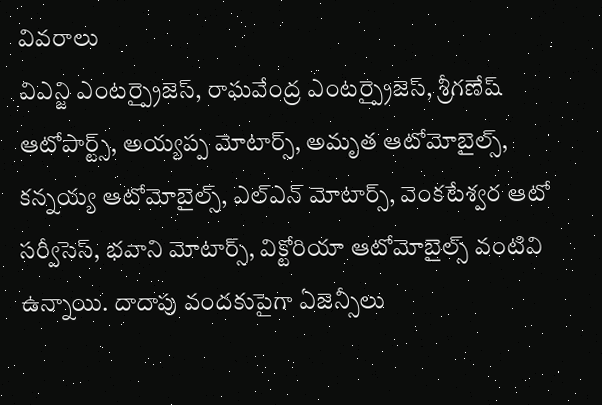వివరాలు
విఎన్జి ఎంటర్ప్రైజెస్, రాఘవేంద్ర ఎంటర్ప్రైజెస్, శ్రీగణేష్ ఆటోపార్ట్స్, అయ్యప్ప మోటార్స్, అమృత ఆటోమోబైల్స్, కన్నయ్య ఆటోమోబైల్స్, ఎల్ఎన్ మోటార్స్, వెంకటేశ్వర ఆటో సర్వీసెస్, భవాని మోటార్స్, విక్టోరియా ఆటోమోబైల్స్ వంటివి ఉన్నాయి. దాదాపు వందకుపైగా ఏజెన్సీలు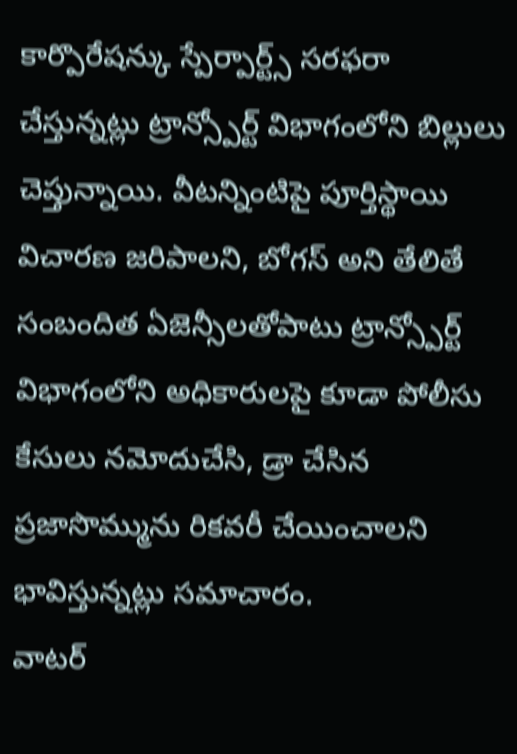కార్పొరేషన్కు స్పేర్పార్ట్స్ సరఫరా చేస్తున్నట్లు ట్రాన్స్పోర్ట్ విభాగంలోని బిల్లులు చెప్తున్నాయి. వీటన్నింటిపై పూర్తిస్థాయి విచారణ జరిపాలని, బోగస్ అని తేలితే సంబందిత ఏజెన్సీలతోపాటు ట్రాన్స్పోర్ట్ విభాగంలోని అధికారులపై కూడా పోలీసు కేసులు నమోదుచేసి, డ్రా చేసిన ప్రజాసొమ్మును రికవరీ చేయించాలని భావిస్తున్నట్లు సమాచారం.
వాటర్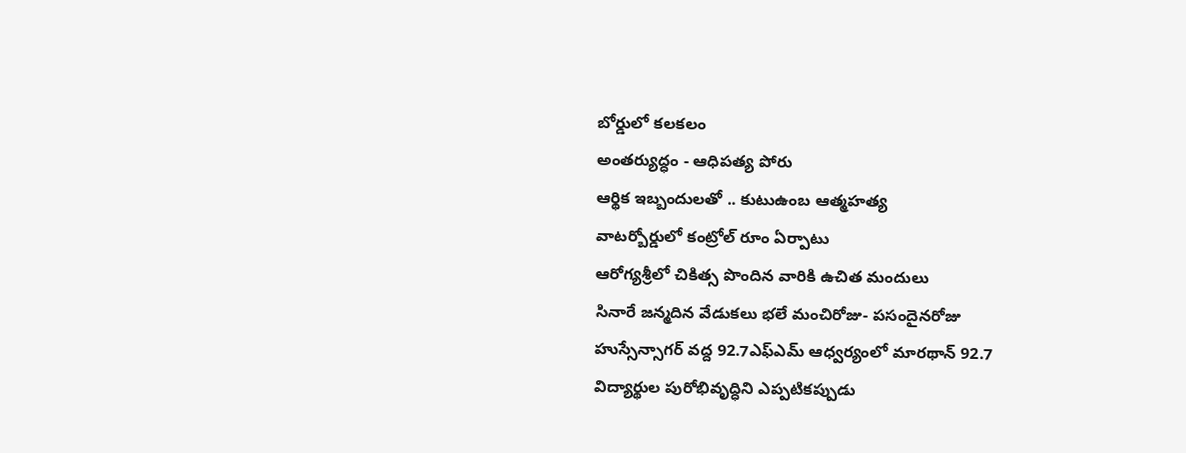బోర్డులో కలకలం
అంతర్యుద్ధం - ఆధిపత్య పోరు
ఆర్థిక ఇబ్బందులతో .. కుటుఉంబ ఆత్మహత్య
వాటర్బోర్డులో కంట్రోల్ రూం ఏర్పాటు
ఆరోగ్యశ్రీలో చికిత్స పొందిన వారికి ఉచిత మందులు
సినారే జన్మదిన వేడుకలు భలే మంచిరోజు- పసందైనరోజు
హుస్సేన్సాగర్ వద్ద 92.7ఎఫ్ఎమ్ ఆధ్వర్యంలో మారథాన్ 92.7
విద్యార్థుల పురోభివృద్ధిని ఎప్పటికప్పుడు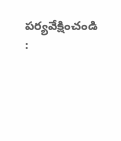పర్యవేక్షించండి :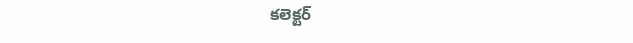కలెక్టర్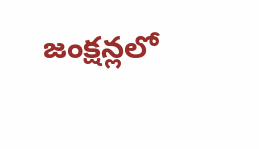జంక్షన్లలో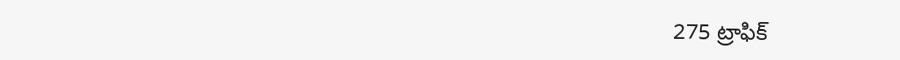275 ట్రాఫిక్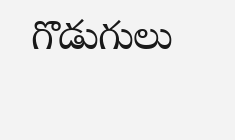గొడుగులు